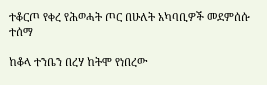ተቆርጦ የቀረ የሕወሓት ጦር በሁለት አካባቢዎች መደምሰሱ ተሰማ

ከቆላ ተንቤን በረሃ ከትሞ የነበረው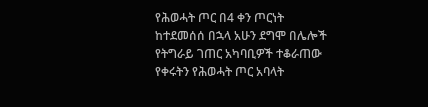የሕወሓት ጦር በ4 ቀን ጦርነት ከተደመሰሰ በኋላ አሁን ደግሞ በሌሎች የትግራይ ገጠር አካባቢዎች ተቆራጠው የቀሩትን የሕወሓት ጦር አባላት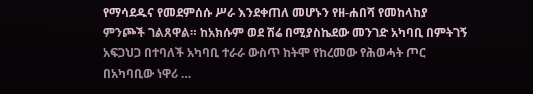የማሳደዱና የመደምሰሱ ሥራ እንደቀጠለ መሆኑን የዘ-ሐበሻ የመከላከያ ምንጮች ገልጸዋል። ከአክሱም ወደ ሽሬ በሚያስኬደው መንገድ አካባቢ በምትገኝ አፍጋህጋ በተባለች አካባቢ ተራራ ውስጥ ከትሞ የከረመው የሕወሓት ጦር በአካባቢው ነዋሪ …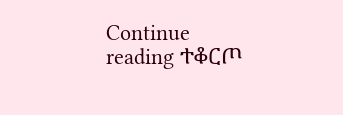Continue reading ተቆርጦ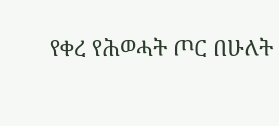የቀረ የሕወሓት ጦር በሁለት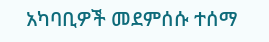አካባቢዎች መደምሰሱ ተሰማ